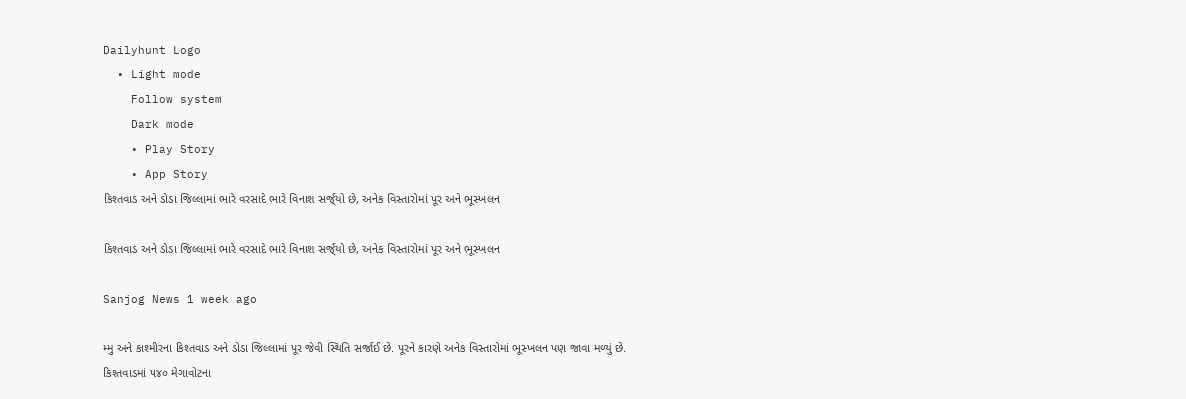Dailyhunt Logo
  • Light mode
    Follow system
    Dark mode
    • Play Story
    • App Story
કિશ્તવાડ અને ડોડા જિલ્લામાં ભારે વરસાદે ભારે વિનાશ સર્જ્‌યો છે, અનેક વિસ્તારોમાં પૂર અને ભૂસ્ખલન

કિશ્તવાડ અને ડોડા જિલ્લામાં ભારે વરસાદે ભારે વિનાશ સર્જ્‌યો છે, અનેક વિસ્તારોમાં પૂર અને ભૂસ્ખલન

Sanjog News 1 week ago

મ્મુ અને કાશ્મીરના કિશ્તવાડ અને ડોડા જિલ્લામાં પૂર જેવી સ્થિતિ સર્જાઈ છે. પૂરને કારણે અનેક વિસ્તારોમાં ભૂસ્ખલન પણ જાવા મળ્યું છે. કિશ્તવાડમાં ૫૪૦ મેગાવોટના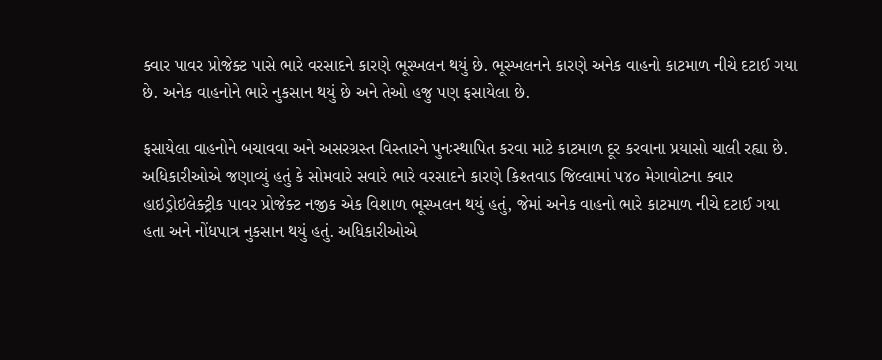ક્વાર પાવર પ્રોજેક્ટ પાસે ભારે વરસાદને કારણે ભૂસ્ખલન થયું છે. ભૂસ્ખલનને કારણે અનેક વાહનો કાટમાળ નીચે દટાઈ ગયા છે. અનેક વાહનોને ભારે નુકસાન થયું છે અને તેઓ હજુ પણ ફસાયેલા છે.

ફસાયેલા વાહનોને બચાવવા અને અસરગ્રસ્ત વિસ્તારને પુનઃસ્થાપિત કરવા માટે કાટમાળ દૂર કરવાના પ્રયાસો ચાલી રહ્યા છે.
અધિકારીઓએ જણાવ્યું હતું કે સોમવારે સવારે ભારે વરસાદને કારણે કિશ્તવાડ જિલ્લામાં ૫૪૦ મેગાવોટના ક્વાર હાઇડ્રોઇલેક્ટ્રીક પાવર પ્રોજેક્ટ નજીક એક વિશાળ ભૂસ્ખલન થયું હતું, જેમાં અનેક વાહનો ભારે કાટમાળ નીચે દટાઈ ગયા હતા અને નોંધપાત્ર નુકસાન થયું હતું. અધિકારીઓએ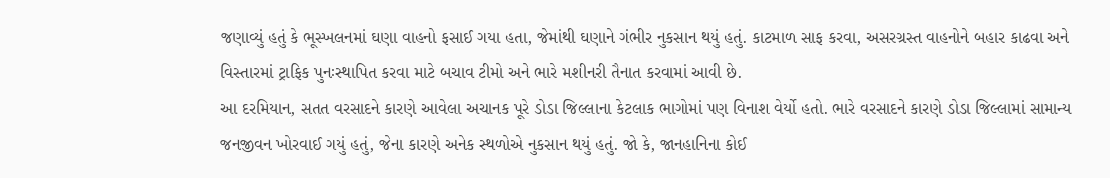જણાવ્યું હતું કે ભૂસ્ખલનમાં ઘણા વાહનો ફસાઈ ગયા હતા, જેમાંથી ઘણાને ગંભીર નુકસાન થયું હતું. કાટમાળ સાફ કરવા, અસરગ્રસ્ત વાહનોને બહાર કાઢવા અને વિસ્તારમાં ટ્રાફિક પુનઃસ્થાપિત કરવા માટે બચાવ ટીમો અને ભારે મશીનરી તૈનાત કરવામાં આવી છે.
આ દરમિયાન, સતત વરસાદને કારણે આવેલા અચાનક પૂરે ડોડા જિલ્લાના કેટલાક ભાગોમાં પણ વિનાશ વેર્યો હતો. ભારે વરસાદને કારણે ડોડા જિલ્લામાં સામાન્ય જનજીવન ખોરવાઈ ગયું હતું, જેના કારણે અનેક સ્થળોએ નુકસાન થયું હતું. જો કે, જાનહાનિના કોઈ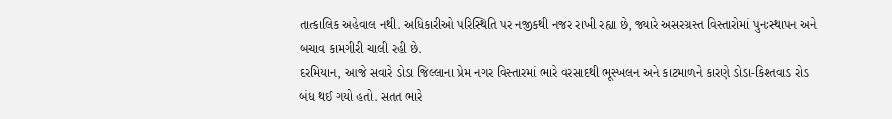તાત્કાલિક અહેવાલ નથી. અધિકારીઓ પરિસ્થિતિ પર નજીકથી નજર રાખી રહ્યા છે, જ્યારે અસરગ્રસ્ત વિસ્તારોમાં પુનઃસ્થાપન અને બચાવ કામગીરી ચાલી રહી છે.
દરમિયાન, આજે સવારે ડોડા જિલ્લાના પ્રેમ નગર વિસ્તારમાં ભારે વરસાદથી ભૂસ્ખલન અને કાટમાળને કારણે ડોડા-કિશ્તવાડ રોડ બંધ થઈ ગયો હતો. સતત ભારે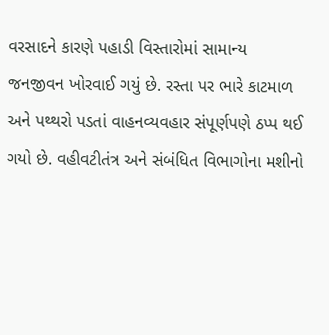વરસાદને કારણે પહાડી વિસ્તારોમાં સામાન્ય જનજીવન ખોરવાઈ ગયું છે. રસ્તા પર ભારે કાટમાળ અને પથ્થરો પડતાં વાહનવ્યવહાર સંપૂર્ણપણે ઠપ્પ થઈ ગયો છે. વહીવટીતંત્ર અને સંબંધિત વિભાગોના મશીનો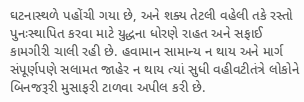ઘટનાસ્થળે પહોંચી ગયા છે, અને શક્ય તેટલી વહેલી તકે રસ્તો પુનઃસ્થાપિત કરવા માટે યુદ્ધના ધોરણે રાહત અને સફાઈ કામગીરી ચાલી રહી છે. હવામાન સામાન્ય ન થાય અને માર્ગ સંપૂર્ણપણે સલામત જાહેર ન થાય ત્યાં સુધી વહીવટીતંત્રે લોકોને બિનજરૂરી મુસાફરી ટાળવા અપીલ કરી છે.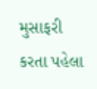મુસાફરી કરતા પહેલા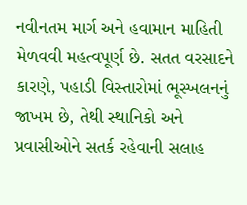નવીનતમ માર્ગ અને હવામાન માહિતી મેળવવી મહત્વપૂર્ણ છે. સતત વરસાદને કારણે, પહાડી વિસ્તારોમાં ભૂસ્ખલનનું જાખમ છે, તેથી સ્થાનિકો અને પ્રવાસીઓને સતર્ક રહેવાની સલાહ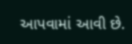આપવામાં આવી છે.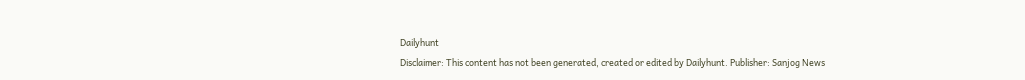Dailyhunt
Disclaimer: This content has not been generated, created or edited by Dailyhunt. Publisher: Sanjog News